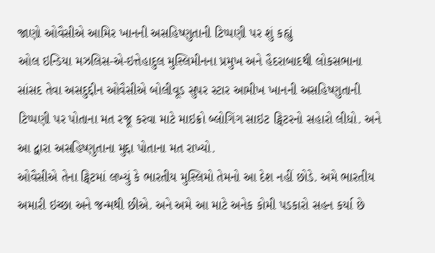જાણો ઓવૈસીએ આમિર ખાનની અસહિષ્ણુતાની ટિપ્પણી પર શું કહ્યું
ઓલ ઇન્ડિયા મઝલિસ-એ-ઇત્તેહાદુલ મુસ્લિમીનના પ્રમુખ અને હૈદરાબાદથી લોકસભાના સાંસદ તેવા અસદુદ્દીન ઓવૈસીએ બોલીવૂડ સુપર સ્ટાર આમીખ ખાનની અસહિષ્ણુતાની ટિપ્પણી પર પોતાના મત રજૂ કરવા માટે માઇક્રો બ્લોગિંગ સાઇટ ટ્વિટરનો સહારો લીધો. અને આ દ્વારા અસહિષ્ણુતાના મુદ્દા પોતાના મત રાખ્યો.
ઓવૈસીએ તેના ટ્વિટમાં લખ્યું કે ભારતીય મુસ્લિમો તેમનો આ દેશ નહીં છોડે. અમે ભારતીય અમારી ઇચ્છા અને જન્મથી છીએ. અને અમે આ માટે અનેક કોમી પડકારો સહન કર્યા છે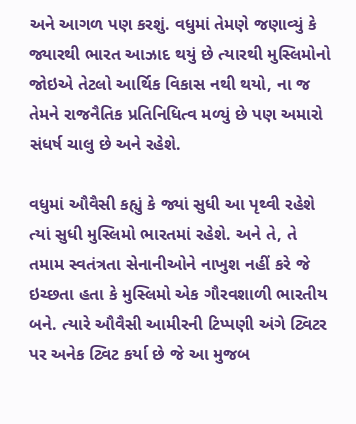અને આગળ પણ કરશું. વધુમાં તેમણે જણાવ્યું કે જ્યારથી ભારત આઝાદ થયું છે ત્યારથી મુસ્લિમોનો જોઇએ તેટલો આર્થિક વિકાસ નથી થયો, ના જ તેમને રાજનૈતિક પ્રતિનિધિત્વ મળ્યું છે પણ અમારો સંધર્ષ ચાલુ છે અને રહેશે.

વધુમાં ઔવૈસી કહ્યું કે જ્યાં સુધી આ પૃથ્વી રહેશે ત્યાં સુધી મુસ્લિમો ભારતમાં રહેશે. અને તે, તે તમામ સ્વતંત્રતા સેનાનીઓને નાખુશ નહીં કરે જે ઇચ્છતા હતા કે મુસ્લિમો એક ગૌરવશાળી ભારતીય બને. ત્યારે ઔવૈસી આમીરની ટિપ્પણી અંગે ટ્વિટર પર અનેક ટ્વિટ કર્યા છે જે આ મુજબ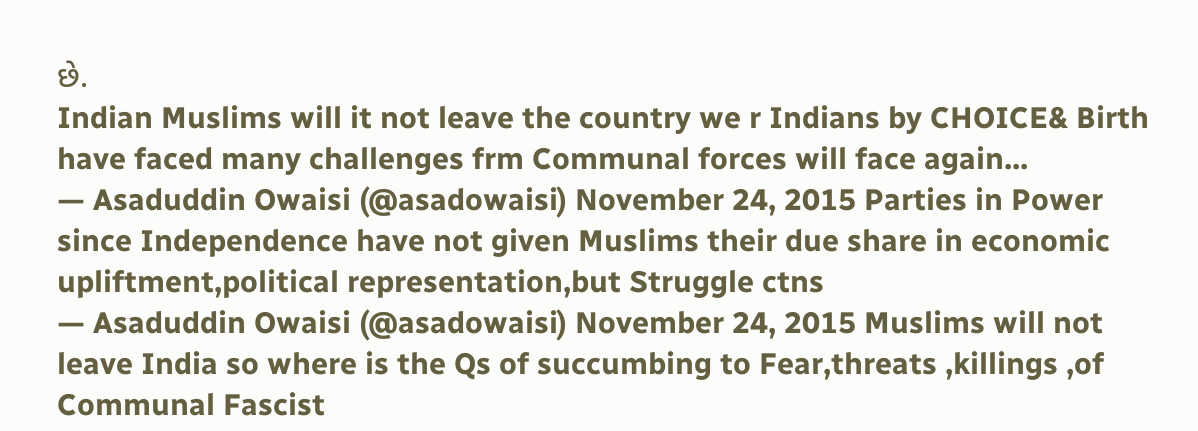છે.
Indian Muslims will it not leave the country we r Indians by CHOICE& Birth have faced many challenges frm Communal forces will face again...
— Asaduddin Owaisi (@asadowaisi) November 24, 2015 Parties in Power since Independence have not given Muslims their due share in economic upliftment,political representation,but Struggle ctns
— Asaduddin Owaisi (@asadowaisi) November 24, 2015 Muslims will not leave India so where is the Qs of succumbing to Fear,threats ,killings ,of Communal Fascist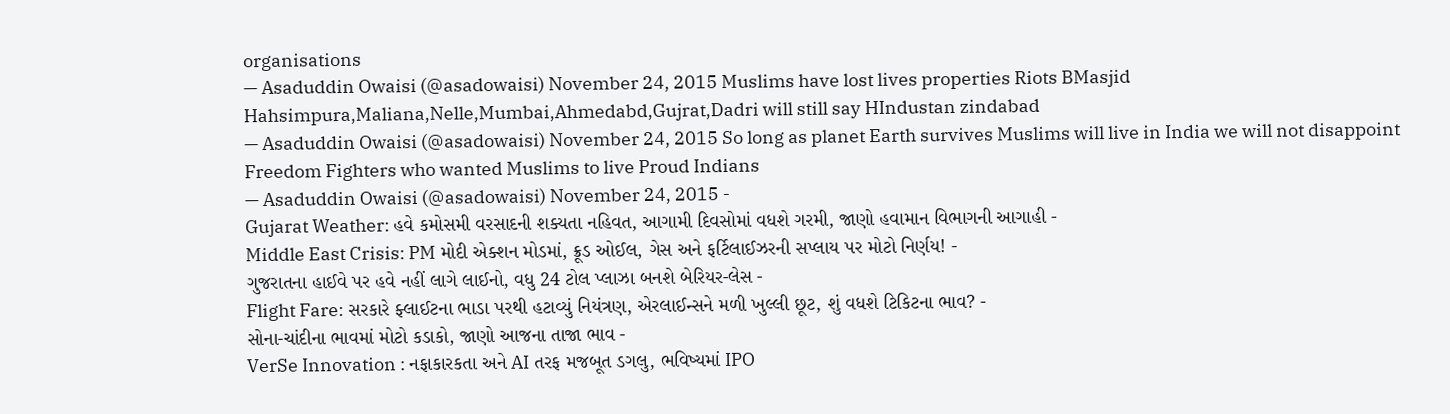organisations
— Asaduddin Owaisi (@asadowaisi) November 24, 2015 Muslims have lost lives properties Riots BMasjid Hahsimpura,Maliana,Nelle,Mumbai,Ahmedabd,Gujrat,Dadri will still say HIndustan zindabad
— Asaduddin Owaisi (@asadowaisi) November 24, 2015 So long as planet Earth survives Muslims will live in India we will not disappoint Freedom Fighters who wanted Muslims to live Proud Indians
— Asaduddin Owaisi (@asadowaisi) November 24, 2015 -
Gujarat Weather: હવે કમોસમી વરસાદની શક્યતા નહિવત, આગામી દિવસોમાં વધશે ગરમી, જાણો હવામાન વિભાગની આગાહી -
Middle East Crisis: PM મોદી એક્શન મોડમાં, ક્રૂડ ઓઈલ, ગેસ અને ફર્ટિલાઈઝરની સપ્લાય પર મોટો નિર્ણય! -
ગુજરાતના હાઈવે પર હવે નહીં લાગે લાઈનો, વધુ 24 ટોલ પ્લાઝા બનશે બેરિયર-લેસ -
Flight Fare: સરકારે ફ્લાઈટના ભાડા પરથી હટાવ્યું નિયંત્રણ, એરલાઈન્સને મળી ખુલ્લી છૂટ, શું વધશે ટિકિટના ભાવ? -
સોના-ચાંદીના ભાવમાં મોટો કડાકો, જાણો આજના તાજા ભાવ -
VerSe Innovation : નફાકારકતા અને AI તરફ મજબૂત ડગલુ, ભવિષ્યમાં IPO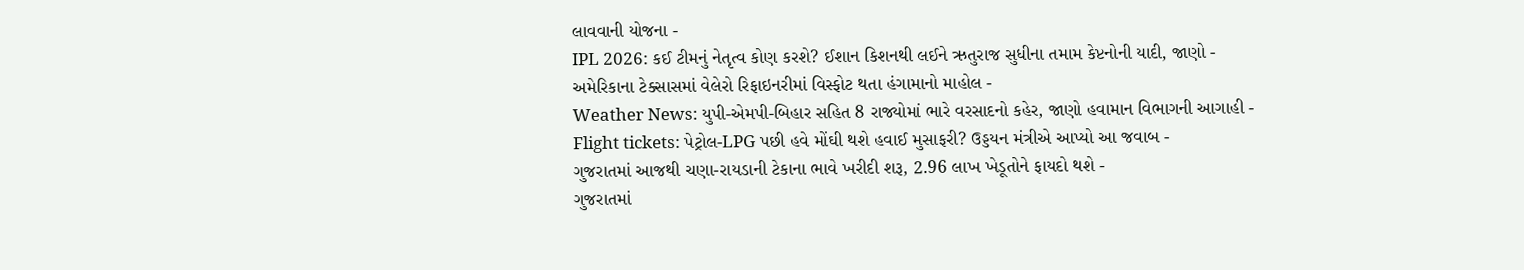લાવવાની યોજના -
IPL 2026: કઈ ટીમનું નેતૃત્વ કોણ કરશે? ઈશાન કિશનથી લઈને ઋતુરાજ સુધીના તમામ કેપ્ટનોની યાદી, જાણો -
અમેરિકાના ટેક્સાસમાં વેલેરો રિફાઇનરીમાં વિસ્ફોટ થતા હંગામાનો માહોલ -
Weather News: યુપી-એમપી-બિહાર સહિત 8 રાજ્યોમાં ભારે વરસાદનો કહેર, જાણો હવામાન વિભાગની આગાહી -
Flight tickets: પેટ્રોલ-LPG પછી હવે મોંઘી થશે હવાઈ મુસાફરી? ઉડ્ડયન મંત્રીએ આપ્યો આ જવાબ -
ગુજરાતમાં આજથી ચણા-રાયડાની ટેકાના ભાવે ખરીદી શરૂ, 2.96 લાખ ખેડૂતોને ફાયદો થશે -
ગુજરાતમાં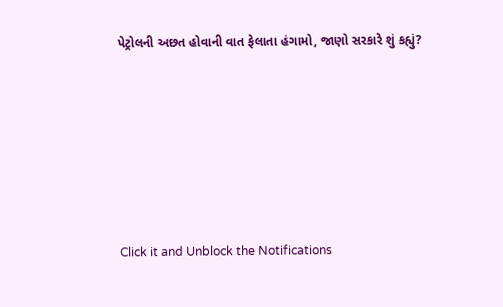પેટ્રોલની અછત હોવાની વાત ફેલાતા હંગામો, જાણો સરકારે શું કહ્યું?










Click it and Unblock the Notifications